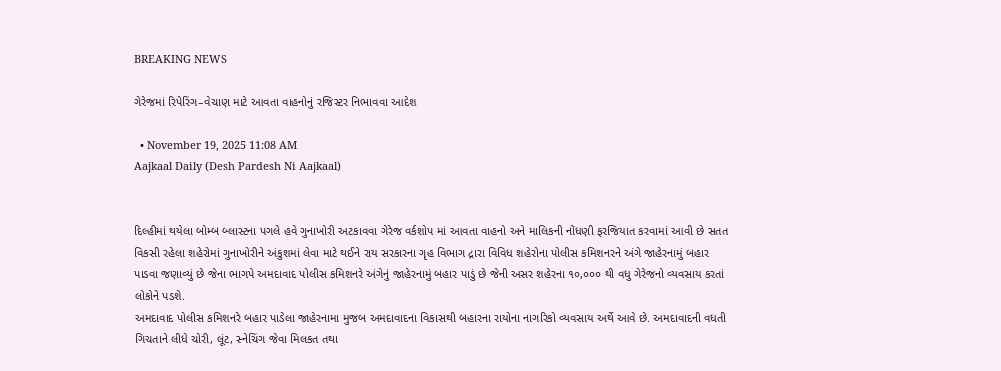BREAKING NEWS

ગેરેજમાં રિપેરિંગ–વેચાણ માટે આવતા વાહનોનું રજિસ્ટર નિભાવવા આદેશ

  • November 19, 2025 11:08 AM
Aajkaal Daily (Desh Pardesh Ni Aajkaal)


દિલ્હીમાં થયેલા બોમ્બ બ્લાસ્ટના પગલે હવે ગુનાખોરી અટકાવવા ગેરેજ વર્કશોપ માં આવતા વાહનો અને માલિકની નોંધણી ફરજિયાત કરવામાં આવી છે સતત વિકસી રહેલા શહેરોમાં ગુનાખોરીને અંકુશમાં લેવા માટે થઈને રાય સરકારના ગૃહ વિભાગ દ્રારા વિવિધ શહેરોના પોલીસ કમિશનરને અંગે જાહેરનામું બહાર પાડવા જણાવ્યું છે જેના ભાગપે અમદાવાદ પોલીસ કમિશનરે અંગેનું જાહેરનામું બહાર પાડું છે જેની અસર શહેરના ૧૦,૦૦૦ થી વધુ ગેરેજનો વ્યવસાય કરતાં લોકોને પડશે.
અમદાવાદ પોલીસ કમિશનરે બહાર પાડેલા જાહેરનામા મુજબ અમદાવાદના વિકાસથી બહારના રાયોના નાગરિકો વ્યવસાય અર્થે આવે છે. અમદાવાદની વધતી ગિચતાને લીધે ચોરી, લૂંટ, સ્નેચિંગ જેવા મિલકત તથા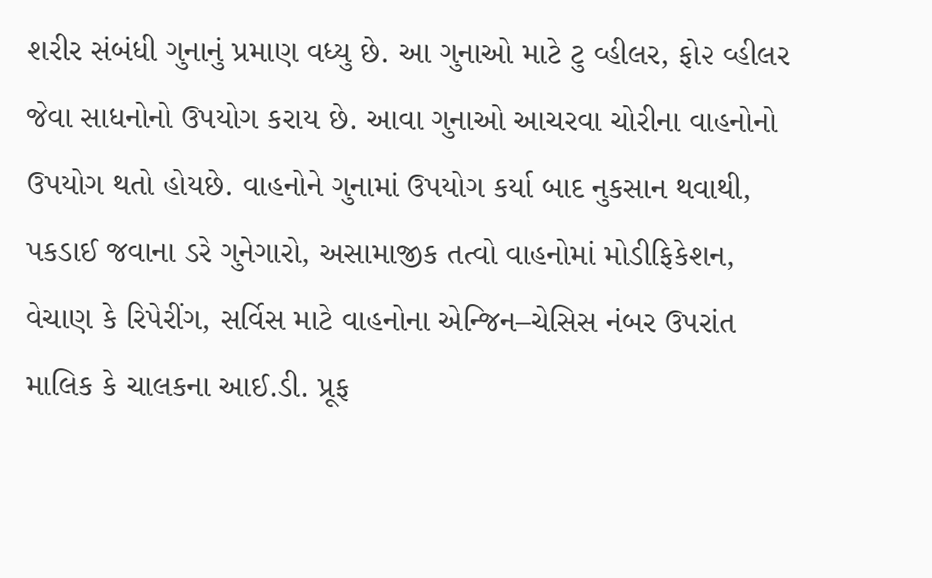શરીર સંબંધી ગુનાનું પ્રમાણ વધ્યુ છે. આ ગુનાઓ માટે ટુ વ્હીલર, ફો૨ વ્હીલર જેવા સાધનોનો ઉપયોગ કરાય છે. આવા ગુનાઓ આચરવા ચોરીના વાહનોનો ઉપયોગ થતો હોયછે. વાહનોને ગુનામાં ઉપયોગ કર્યા બાદ નુકસાન થવાથી, પકડાઈ જવાના ડરે ગુનેગારો, અસામાજીક તત્વો વાહનોમાં મોડીફિકેશન, વેચાણ કે રિપેરીંગ, સર્વિસ માટે વાહનોના એન્જિન–ચેસિસ નંબર ઉપરાંત માલિક કે ચાલકના આઈ.ડી. પ્રૂફ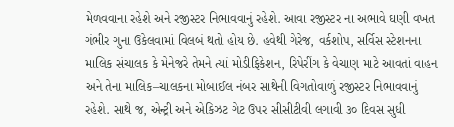મેળવવાના રહેશે અને રજીસ્ટર નિભાવવાનું રહેશે. આવા રજીસ્ટર ના અભાવે ઘણી વખત ગંભીર ગુના ઉકેલવામાં વિલબં થતો હોય છે. હવેથી ગેરેજ, વર્કશોપ, સર્વિસ સ્ટેશનના માલિક સંચાલક કે મેનેજરે તેમને ત્યાં મોડીફિકેશન, રિપેરીંગ કે વેચાણ માટે આવતાં વાહન અને તેના માલિક–ચાલકના મોબાઈલ નંબર સાથેની વિગતોવાળું રજીસ્ટર નિભાવવાનું રહેશે. સાથે જ, એન્ટ્રી અને એકિઝટ ગેટ ઉપર સીસીટીવી લગાવી ૩૦ દિવસ સુધી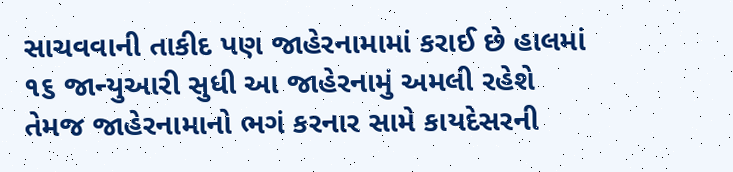સાચવવાની તાકીદ પણ જાહેરનામામાં કરાઈ છે હાલમાં ૧૬ જાન્યુઆરી સુધી આ જાહેરનામું અમલી રહેશે તેમજ જાહેરનામાનો ભગં કરનાર સામે કાયદેસરની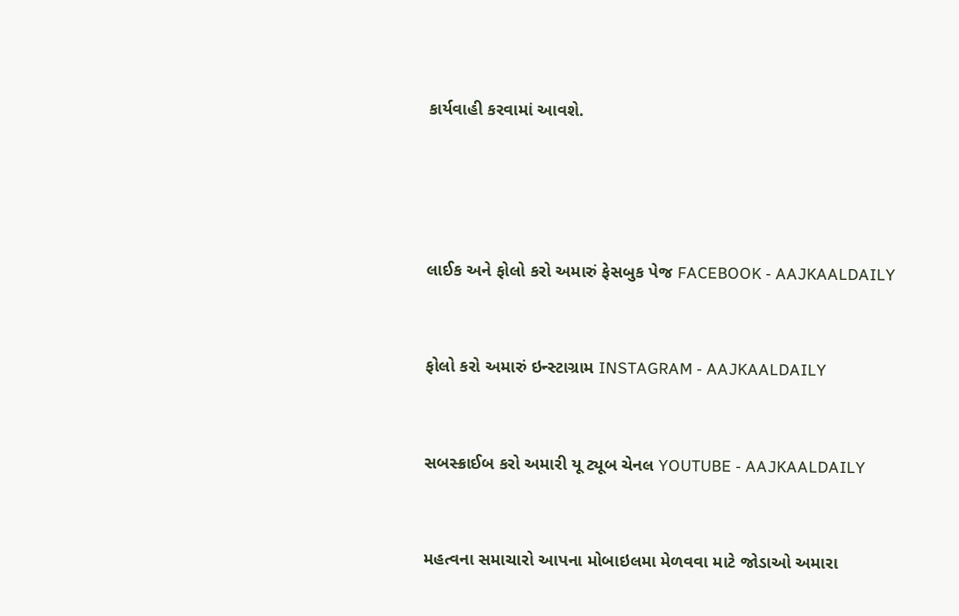કાર્યવાહી કરવામાં આવશે.




લાઈક અને ફોલો કરો અમારું ફેસબુક પેજ FACEBOOK - AAJKAALDAILY


ફોલો કરો અમારું ઇન્સ્ટાગ્રામ INSTAGRAM - AAJKAALDAILY


સબસ્ક્રાઈબ કરો અમારી યૂ ટ્યૂબ ચેનલ YOUTUBE - AAJKAALDAILY


મહત્વના સમાચારો આપના મોબાઇલમા મેળવવા માટે જોડાઓ અમારા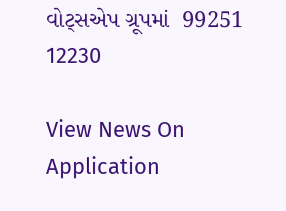વોટ્સએપ ગ્રૂપમાં  99251 12230

View News On Application